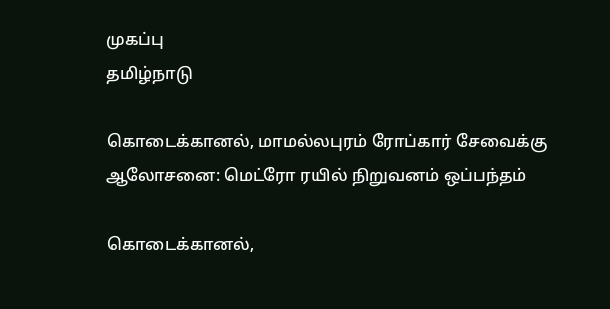முகப்பு
தமிழ்நாடு

கொடைக்கானல், மாமல்லபுரம் ரோப்கார் சேவைக்கு ஆலோசனை: மெட்ரோ ரயில் நிறுவனம் ஒப்பந்தம்

கொடைக்கானல்,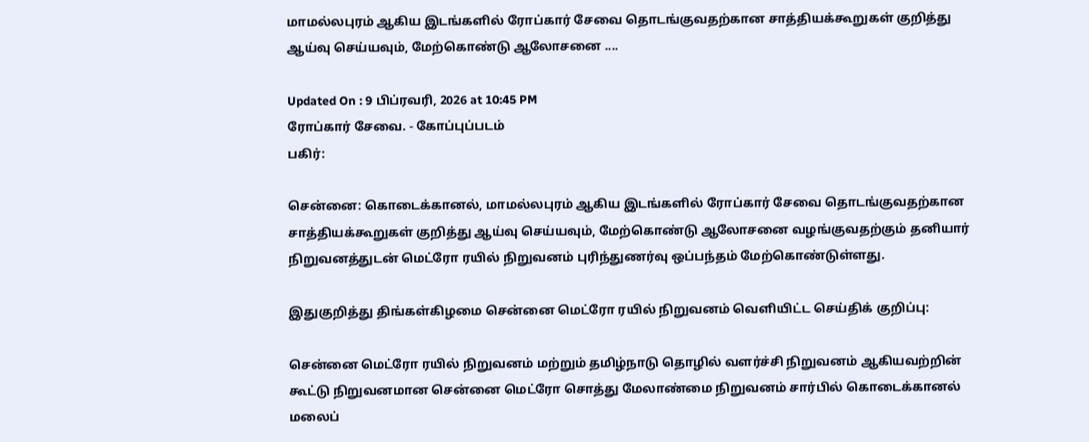மாமல்லபுரம் ஆகிய இடங்களில் ரோப்கார் சேவை தொடங்குவதற்கான சாத்தியக்கூறுகள் குறித்து ஆய்வு செய்யவும், மேற்கொண்டு ஆலோசனை ....

Updated On : 9 பிப்ரவரி, 2026 at 10:45 PM
ரோப்கார் சேவை. - கோப்புப்படம்
பகிர்:

சென்னை: கொடைக்கானல், மாமல்லபுரம் ஆகிய இடங்களில் ரோப்கார் சேவை தொடங்குவதற்கான சாத்தியக்கூறுகள் குறித்து ஆய்வு செய்யவும், மேற்கொண்டு ஆலோசனை வழங்குவதற்கும் தனியார் நிறுவனத்துடன் மெட்ரோ ரயில் நிறுவனம் புரிந்துணர்வு ஒப்பந்தம் மேற்கொண்டுள்ளது.

இதுகுறித்து திங்கள்கிழமை சென்னை மெட்ரோ ரயில் நிறுவனம் வெளியிட்ட செய்திக் குறிப்பு:

சென்னை மெட்ரோ ரயில் நிறுவனம் மற்றும் தமிழ்நாடு தொழில் வளர்ச்சி நிறுவனம் ஆகியவற்றின் கூட்டு நிறுவனமான சென்னை மெட்ரோ சொத்து மேலாண்மை நிறுவனம் சார்பில் கொடைக்கானல் மலைப்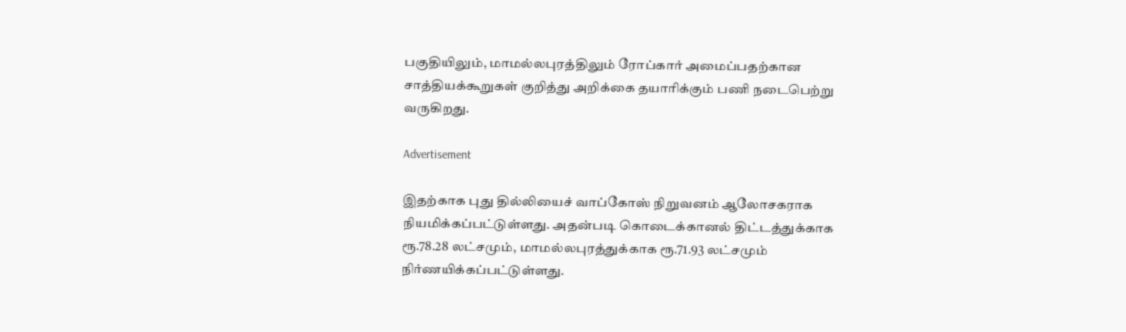பகுதியிலும், மாமல்லபுரத்திலும் ரோப்கார் அமைப்பதற்கான சாத்தியக்கூறுகள் குறித்து அறிக்கை தயாரிக்கும் பணி நடைபெற்று வருகிறது.

Advertisement

இதற்காக புது தில்லியைச் வாப்கோஸ் நிறுவனம் ஆலோசகராக நியமிக்கப்பட்டுள்ளது. அதன்படி கொடைக்கானல் திட்டத்துக்காக ரூ.78.28 லட்சமும், மாமல்லபுரத்துக்காக ரூ.71.93 லட்சமும் நிர்ணயிக்கப்பட்டுள்ளது.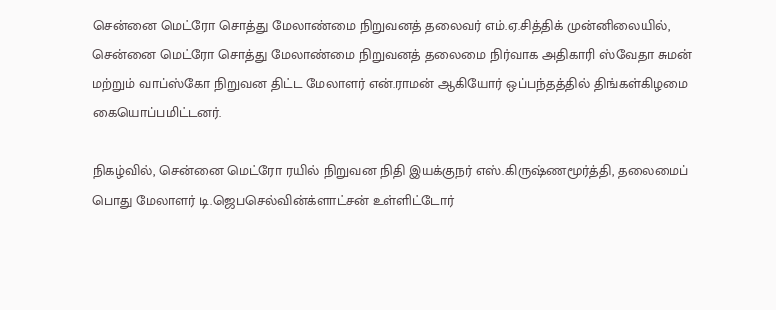சென்னை மெட்ரோ சொத்து மேலாண்மை நிறுவனத் தலைவர் எம்.ஏ.சித்திக் முன்னிலையில், சென்னை மெட்ரோ சொத்து மேலாண்மை நிறுவனத் தலைமை நிர்வாக அதிகாரி ஸ்வேதா சுமன் மற்றும் வாப்ஸ்கோ நிறுவன திட்ட மேலாளர் என்.ராமன் ஆகியோர் ஒப்பந்தத்தில் திங்கள்கிழமை கையொப்பமிட்டனர்.

நிகழ்வில், சென்னை மெட்ரோ ரயில் நிறுவன நிதி இயக்குநர் எஸ்.கிருஷ்ணமூர்த்தி, தலைமைப் பொது மேலாளர் டி.ஜெபசெல்வின்க்ளாட்சன் உள்ளிட்டோர்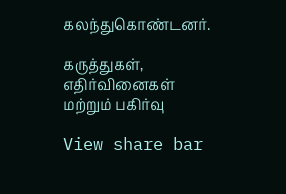கலந்துகொண்டனர்.

கருத்துகள், எதிர்வினைகள் மற்றும் பகிர்வு

View share bar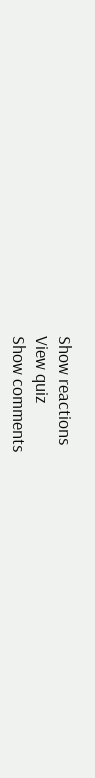Show reactions
View quiz
Show comments